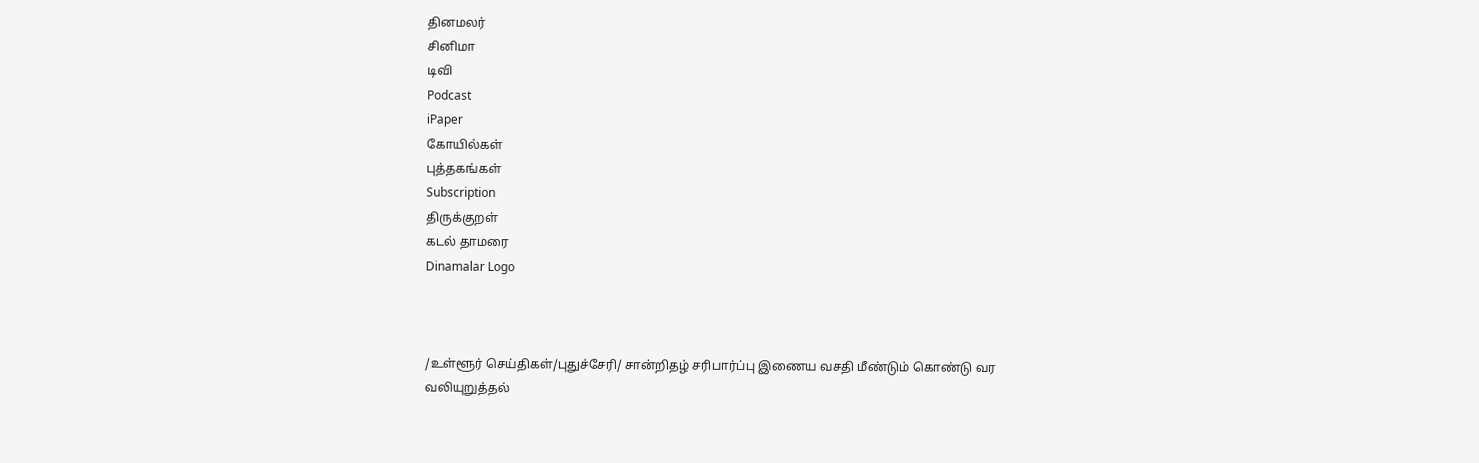தினமலர்
சினிமா
டிவி
Podcast
iPaper
கோயில்கள்
புத்தகங்கள்
Subscription
திருக்குறள்
கடல் தாமரை
Dinamalar Logo



/உள்ளூர் செய்திகள்/புதுச்சேரி/ சான்றிதழ் சரிபார்ப்பு இணைய வசதி மீண்டும் கொண்டு வர வலியுறுத்தல்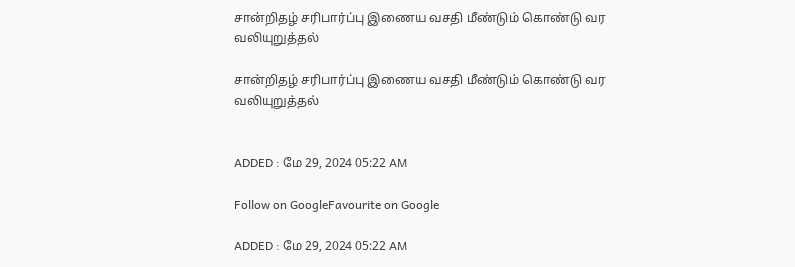சான்றிதழ் சரிபார்ப்பு இணைய வசதி மீண்டும் கொண்டு வர வலியுறுத்தல்

சான்றிதழ் சரிபார்ப்பு இணைய வசதி மீண்டும் கொண்டு வர வலியுறுத்தல்


ADDED : மே 29, 2024 05:22 AM

Follow on GoogleFavourite on Google

ADDED : மே 29, 2024 05:22 AM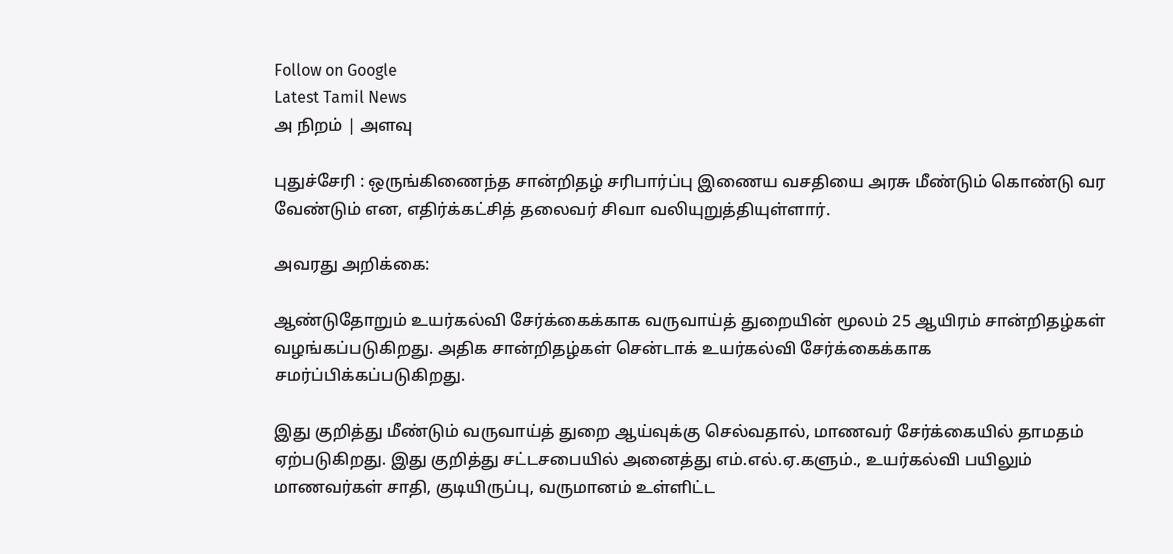Follow on Google
Latest Tamil News
அ நிறம் | அளவு

புதுச்சேரி : ஒருங்கிணைந்த சான்றிதழ் சரிபார்ப்பு இணைய வசதியை அரசு மீண்டும் கொண்டு வர வேண்டும் என, எதிர்க்கட்சித் தலைவர் சிவா வலியுறுத்தியுள்ளார்.

அவரது அறிக்கை:

ஆண்டுதோறும் உயர்கல்வி சேர்க்கைக்காக வருவாய்த் துறையின் மூலம் 25 ஆயிரம் சான்றிதழ்கள் வழங்கப்படுகிறது. அதிக சான்றிதழ்கள் சென்டாக் உயர்கல்வி சேர்க்கைக்காக சமர்ப்பிக்கப்படுகிறது.

இது குறித்து மீண்டும் வருவாய்த் துறை ஆய்வுக்கு செல்வதால், மாணவர் சேர்க்கையில் தாமதம் ஏற்படுகிறது. இது குறித்து சட்டசபையில் அனைத்து எம்.எல்.ஏ.களும்., உயர்கல்வி பயிலும் மாணவர்கள் சாதி, குடியிருப்பு, வருமானம் உள்ளிட்ட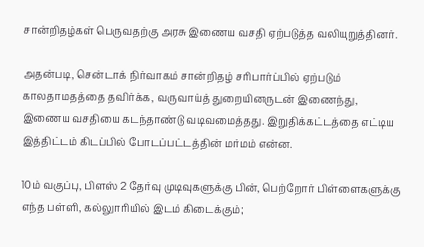சான்றிதழ்கள் பெருவதற்கு அரசு இணைய வசதி ஏற்படுத்த வலியுறுத்தினர்.

அதன்படி, சென்டாக் நிர்வாகம் சான்றிதழ் சரிபார்ப்பில் ஏற்படும் காலதாமதத்தை தவிர்க்க, வருவாய்த் துறையினருடன் இணைந்து, இணைய வசதியை கடந்தாண்டு வடிவமைத்தது. இறுதிக்கட்டத்தை எட்டிய இத்திட்டம் கிடப்பில் போடப்பட்டத்தின் மர்மம் என்ன.

10ம் வகுப்பு, பிளஸ் 2 தேர்வு முடிவுகளுக்கு பின், பெற்றோர் பிள்ளைகளுக்கு எந்த பள்ளி, கல்லுாரியில் இடம் கிடைக்கும்;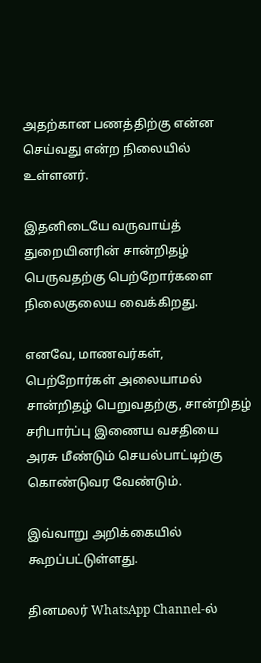அதற்கான பணத்திற்கு என்ன செய்வது என்ற நிலையில் உள்ளனர்.

இதனிடையே வருவாய்த் துறையினரின் சான்றிதழ் பெருவதற்கு பெற்றோர்களை நிலைகுலைய வைக்கிறது.

எனவே, மாணவர்கள், பெற்றோர்கள் அலையாமல் சான்றிதழ் பெறுவதற்கு, சான்றிதழ் சரிபார்ப்பு இணைய வசதியை அரசு மீண்டும் செயல்பாட்டிற்கு கொண்டுவர வேண்டும்.

இவ்வாறு அறிக்கையில் கூறப்பட்டுள்ளது.

தினமலர் WhatsApp Channel-ல்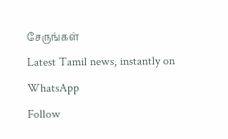சேருங்கள்
Latest Tamil news, instantly on WhatsApp
Follow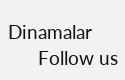Dinamalar
      Follow us